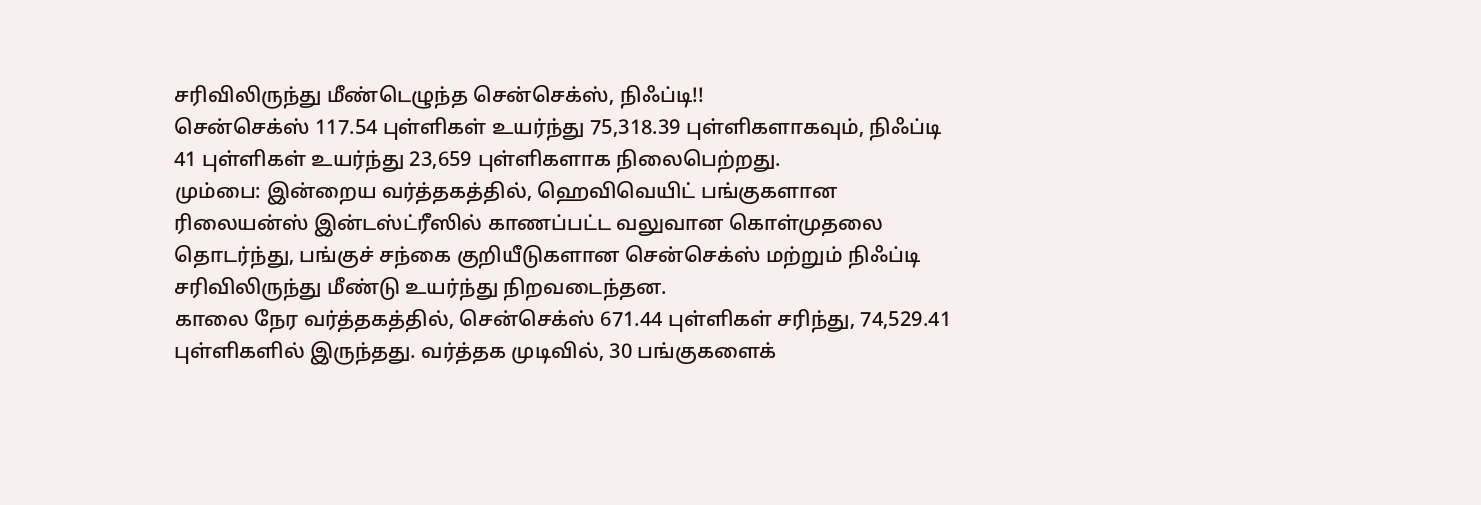சரிவிலிருந்து மீண்டெழுந்த சென்செக்ஸ், நிஃப்டி!!
சென்செக்ஸ் 117.54 புள்ளிகள் உயர்ந்து 75,318.39 புள்ளிகளாகவும், நிஃப்டி 41 புள்ளிகள் உயர்ந்து 23,659 புள்ளிகளாக நிலைபெற்றது.
மும்பை: இன்றைய வர்த்தகத்தில், ஹெவிவெயிட் பங்குகளான ரிலையன்ஸ் இன்டஸ்ட்ரீஸில் காணப்பட்ட வலுவான கொள்முதலை தொடர்ந்து, பங்குச் சந்கை குறியீடுகளான சென்செக்ஸ் மற்றும் நிஃப்டி சரிவிலிருந்து மீண்டு உயர்ந்து நிறவடைந்தன.
காலை நேர வர்த்தகத்தில், சென்செக்ஸ் 671.44 புள்ளிகள் சரிந்து, 74,529.41 புள்ளிகளில் இருந்தது. வர்த்தக முடிவில், 30 பங்குகளைக்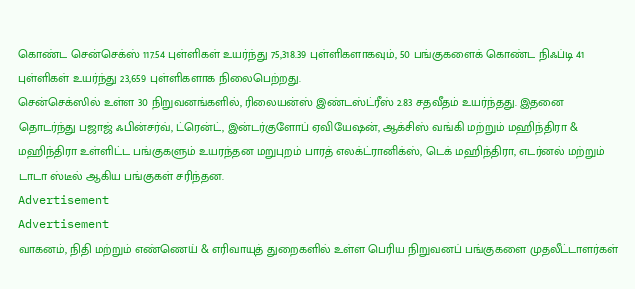கொண்ட சென்செக்ஸ் 117.54 புள்ளிகள் உயர்ந்து 75,318.39 புள்ளிகளாகவும், 50 பங்குகளைக் கொண்ட நிஃப்டி 41 புள்ளிகள் உயர்ந்து 23,659 புள்ளிகளாக நிலைபெற்றது.
சென்செக்ஸில் உள்ள 30 நிறுவனங்களில், ரிலையன்ஸ் இண்டஸ்ட்ரீஸ் 2.83 சதவீதம் உயர்ந்தது. இதனை தொடர்ந்து பஜாஜ் ஃபின்சர்வ், ட்ரென்ட், இன்டர்குளோப் ஏவியேஷன், ஆக்சிஸ் வங்கி மற்றும் மஹிந்திரா & மஹிந்திரா உள்ளிட்ட பங்குகளும் உயரந்தன மறுபுறம் பாரத் எலக்ட்ரானிக்ஸ், டெக் மஹிந்திரா, எடர்னல் மற்றும் டாடா ஸ்டீல் ஆகிய பங்குகள் சரிந்தன.
Advertisement
Advertisement
வாகனம், நிதி மற்றும் எண்ணெய் & எரிவாயுத் துறைகளில் உள்ள பெரிய நிறுவனப் பங்குகளை முதலீட்டாளர்கள்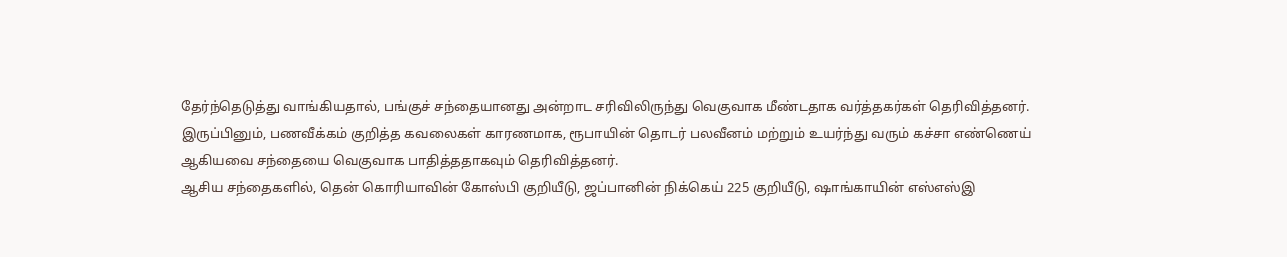தேர்ந்தெடுத்து வாங்கியதால், பங்குச் சந்தையானது அன்றாட சரிவிலிருந்து வெகுவாக மீண்டதாக வர்த்தகர்கள் தெரிவித்தனர். இருப்பினும், பணவீக்கம் குறித்த கவலைகள் காரணமாக, ரூபாயின் தொடர் பலவீனம் மற்றும் உயர்ந்து வரும் கச்சா எண்ணெய் ஆகியவை சந்தையை வெகுவாக பாதித்ததாகவும் தெரிவித்தனர்.
ஆசிய சந்தைகளில், தென் கொரியாவின் கோஸ்பி குறியீடு, ஜப்பானின் நிக்கெய் 225 குறியீடு, ஷாங்காயின் எஸ்எஸ்இ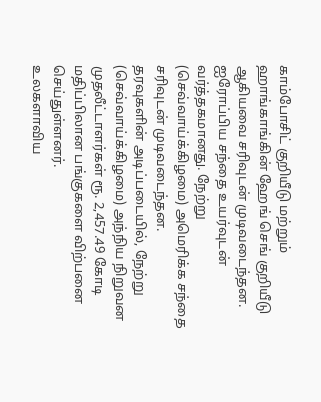காம்போசிட் குறியீடு மற்றும் ஹாங்காங்கின் ஹேங் செங் குறியீடு ஆகியவை சரிவுடன் முடிவடைந்தன.
ஐரோப்பிய சந்தை உயர்வுடன் வர்த்தகமானது. நேற்று (செவ்வாய்க்கிழமை) அமெரிக்க சந்தை சரிவுடன் முடிவடைந்தன.
தரவுகளின் அடிப்படையில், நேற்று (செவ்வாய்க்கிழமை) அந்நிய நிறுவன முதலீட்டாளர்கள் ரூ. 2,457.49 கோடி மதிப்பிலான பங்குகளை விற்பனை செய்துள்ளனர்.
உலகளாவிய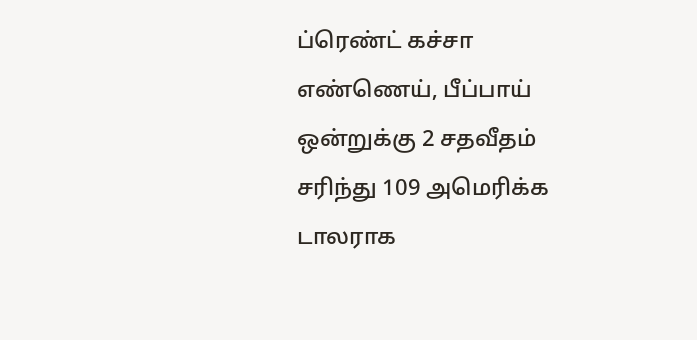ப்ரெண்ட் கச்சா எண்ணெய், பீப்பாய் ஒன்றுக்கு 2 சதவீதம் சரிந்து 109 அமெரிக்க டாலராக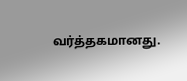வர்த்தகமானது.